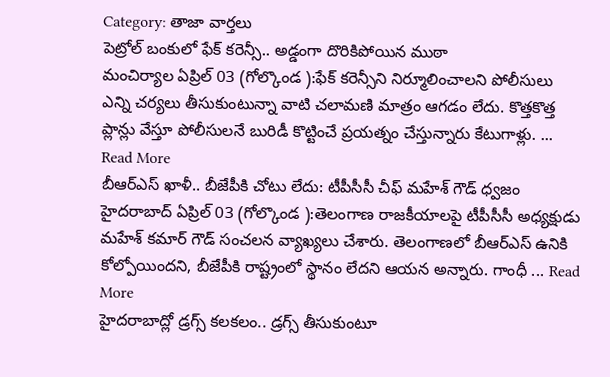Category: తాజా వార్తలు
పెట్రోల్ బంకులో ఫేక్ కరెన్సీ.. అడ్డంగా దొరికిపోయిన ముఠా
మంచిర్యాల ఏప్రిల్ 03 (గోల్కొండ ):ఫేక్ కరెన్సీని నిర్మూలించాలని పోలీసులు ఎన్ని చర్యలు తీసుకుంటున్నా వాటి చలామణి మాత్రం ఆగడం లేదు. కొత్తకొత్త ప్లాన్లు వేస్తూ పోలీసులనే బురిడీ కొట్టించే ప్రయత్నం చేస్తున్నారు కేటుగాళ్లు. ... Read More
బీఆర్ఎస్ ఖాళీ.. బీజేపీకి చోటు లేదు: టీపీసీసీ చీఫ్ మహేశ్ గౌడ్ ధ్వజం
హైదరాబాద్ ఏప్రిల్ 03 (గోల్కొండ ):తెలంగాణ రాజకీయాలపై టీపీసీసీ అధ్యక్షుడు మహేశ్ కమార్ గౌడ్ సంచలన వ్యాఖ్యలు చేశారు. తెలంగాణలో బీఆర్ఎస్ ఉనికి కోల్పోయిందని, బీజేపీకి రాష్ట్రంలో స్థానం లేదని ఆయన అన్నారు. గాంధీ ... Read More
హైదరాబాద్లో డ్రగ్స్ కలకలం.. డ్రగ్స్ తీసుకుంటూ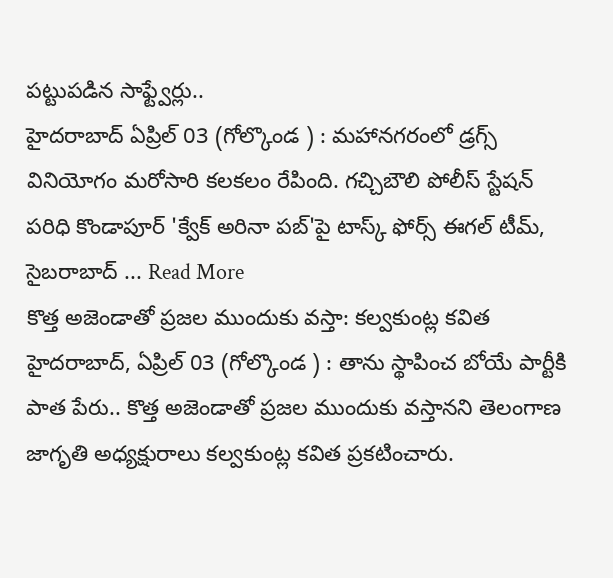పట్టుపడిన సాఫ్ట్వేర్లు..
హైదరాబాద్ ఏప్రిల్ 03 (గోల్కొండ ) : మహానగరంలో డ్రగ్స్ వినియోగం మరోసారి కలకలం రేపింది. గచ్చిబౌలి పోలీస్ స్టేషన్ పరిధి కొండాపూర్ 'క్వేక్ అరినా పబ్'పై టాస్క్ ఫోర్స్ ఈగల్ టీమ్, సైబరాబాద్ ... Read More
కొత్త అజెండాతో ప్రజల ముందుకు వస్తా: కల్వకుంట్ల కవిత
హైదరాబాద్, ఏప్రిల్ 03 (గోల్కొండ ) : తాను స్థాపించ బోయే పార్టీకి పాత పేరు.. కొత్త అజెండాతో ప్రజల ముందుకు వస్తానని తెలంగాణ జాగృతి అధ్యక్షురాలు కల్వకుంట్ల కవిత ప్రకటించారు.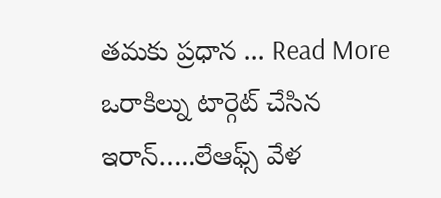తమకు ప్రధాన ... Read More
ఒరాకిల్ను టార్గెట్ చేసిన ఇరాన్…..లేఆఫ్స్ వేళ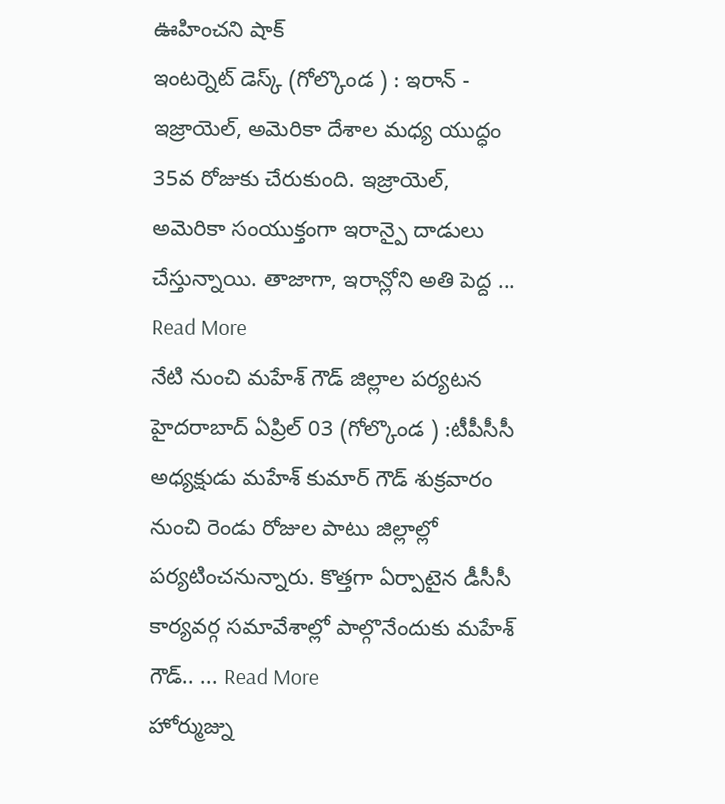ఊహించని షాక్
ఇంటర్నెట్ డెస్క్ (గోల్కొండ ) : ఇరాన్ - ఇజ్రాయెల్, అమెరికా దేశాల మధ్య యుద్ధం 35వ రోజుకు చేరుకుంది. ఇజ్రాయెల్, అమెరికా సంయుక్తంగా ఇరాన్పై దాడులు చేస్తున్నాయి. తాజాగా, ఇరాన్లోని అతి పెద్ద ... Read More
నేటి నుంచి మహేశ్ గౌడ్ జిల్లాల పర్యటన
హైదరాబాద్ ఏప్రిల్ 03 (గోల్కొండ ) :టీపీసీసీ అధ్యక్షుడు మహేశ్ కుమార్ గౌడ్ శుక్రవారం నుంచి రెండు రోజుల పాటు జిల్లాల్లో పర్యటించనున్నారు. కొత్తగా ఏర్పాటైన డీసీసీ కార్యవర్గ సమావేశాల్లో పాల్గొనేందుకు మహేశ్ గౌడ్.. ... Read More
హోర్ముజ్ను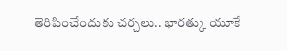తెరిపించేందుకు చర్చలు.. భారత్కు యూకే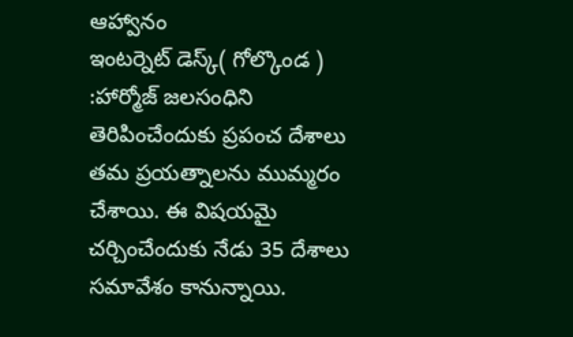ఆహ్వానం
ఇంటర్నెట్ డెస్క్( గోల్కొండ ) :హార్మోజ్ జలసంధిని తెరిపించేందుకు ప్రపంచ దేశాలు తమ ప్రయత్నాలను ముమ్మరం చేశాయి. ఈ విషయమై చర్చించేందుకు నేడు 35 దేశాలు సమావేశం కానున్నాయి.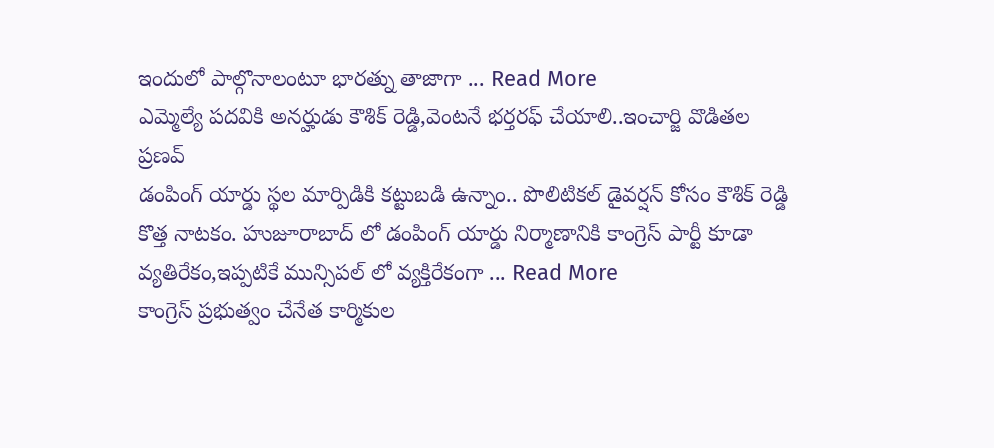ఇందులో పాల్గొనాలంటూ భారత్ను తాజాగా ... Read More
ఎమ్మెల్యే పదవికి అనర్హుడు కౌశిక్ రెడ్డి,వెంటనే భర్తరఫ్ చేయాలి..ఇంచార్జి వొడితల ప్రణవ్
డంపింగ్ యార్డు స్థల మార్పిడికి కట్టుబడి ఉన్నాం.. పొలిటికల్ డైవర్షన్ కోసం కౌశిక్ రెడ్డి కొత్త నాటకం. హుజూరాబాద్ లో డంపింగ్ యార్డు నిర్మాణానికి కాంగ్రెస్ పార్టీ కూడా వ్యతిరేకం,ఇప్పటికే మున్సిపల్ లో వ్యక్తిరేకంగా ... Read More
కాంగ్రెస్ ప్రభుత్వం చేనేత కార్మికుల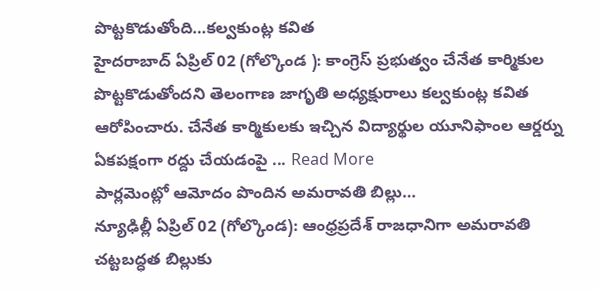పొట్టకొడుతోంది…కల్వకుంట్ల కవిత
హైదరాబాద్ ఏప్రిల్ 02 (గోల్కొండ ): కాంగ్రెస్ ప్రభుత్వం చేనేత కార్మికుల పొట్టకొడుతోందని తెలంగాణ జాగృతి అధ్యక్షురాలు కల్వకుంట్ల కవిత ఆరోపించారు. చేనేత కార్మికులకు ఇచ్చిన విద్యార్థుల యూనిఫాంల ఆర్డర్ను ఏకపక్షంగా రద్దు చేయడంపై ... Read More
పార్లమెంట్లో ఆమోదం పొందిన అమరావతి బిల్లు…
న్యూఢిల్లీ ఏప్రిల్ 02 (గోల్కొండ): ఆంధ్రప్రదేశ్ రాజధానిగా అమరావతి చట్టబద్ధత బిల్లుకు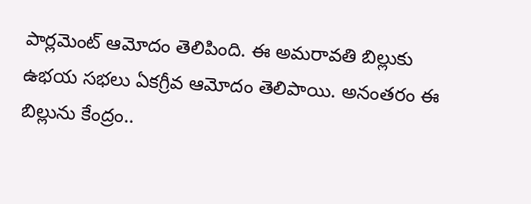పార్లమెంట్ ఆమోదం తెలిపింది. ఈ అమరావతి బిల్లుకు ఉభయ సభలు ఏకగ్రీవ ఆమోదం తెలిపాయి. అనంతరం ఈ బిల్లును కేంద్రం..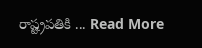రాష్ట్రపతికి ... Read More